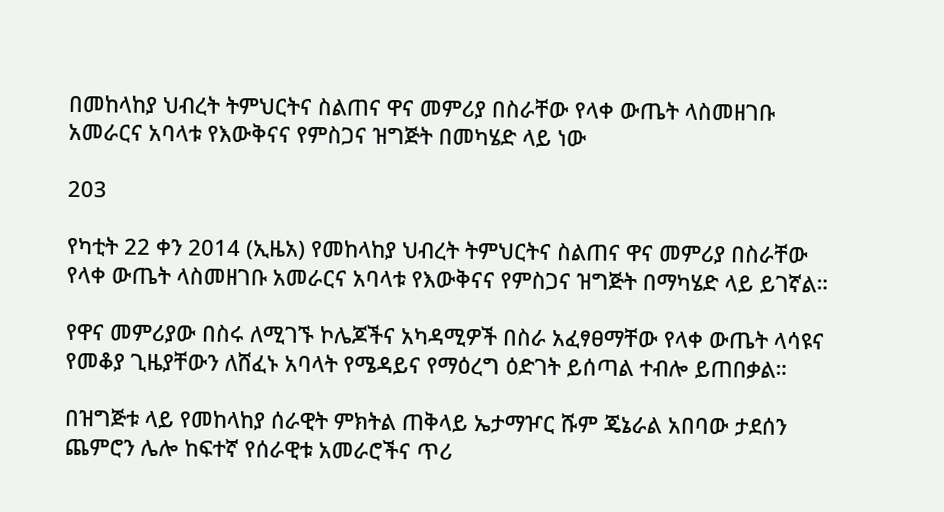በመከላከያ ህብረት ትምህርትና ስልጠና ዋና መምሪያ በስራቸው የላቀ ውጤት ላስመዘገቡ አመራርና አባላቱ የእውቅናና የምስጋና ዝግጅት በመካሄድ ላይ ነው

203

የካቲት 22 ቀን 2014 (ኢዜአ) የመከላከያ ህብረት ትምህርትና ስልጠና ዋና መምሪያ በስራቸው የላቀ ውጤት ላስመዘገቡ አመራርና አባላቱ የእውቅናና የምስጋና ዝግጅት በማካሄድ ላይ ይገኛል።

የዋና መምሪያው በስሩ ለሚገኙ ኮሌጆችና አካዳሚዎች በስራ አፈፃፀማቸው የላቀ ውጤት ላሳዩና የመቆያ ጊዜያቸውን ለሸፈኑ አባላት የሜዳይና የማዕረግ ዕድገት ይሰጣል ተብሎ ይጠበቃል።

በዝግጅቱ ላይ የመከላከያ ሰራዊት ምክትል ጠቅላይ ኤታማዦር ሹም ጄኔራል አበባው ታደሰን ጨምሮን ሌሎ ከፍተኛ የሰራዊቱ አመራሮችና ጥሪ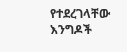የተደረገላቸው እንግዶች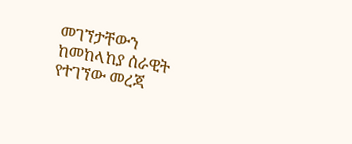መገኘታቸውን ከመከላከያ ሰራዊት የተገኘው መረጃ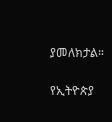ያመለክታል።

የኢትዮጵያ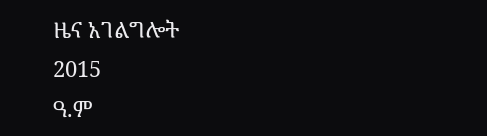ዜና አገልግሎት
2015
ዓ.ም